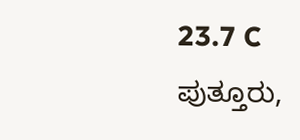23.7 C
ಪುತ್ತೂರು,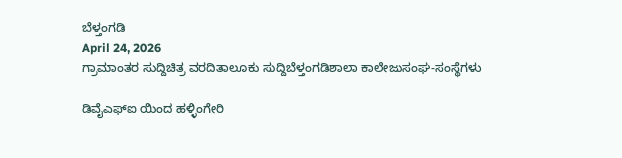ಬೆಳ್ತಂಗಡಿ
April 24, 2026
ಗ್ರಾಮಾಂತರ ಸುದ್ದಿಚಿತ್ರ ವರದಿತಾಲೂಕು ಸುದ್ದಿಬೆಳ್ತಂಗಡಿಶಾಲಾ ಕಾಲೇಜುಸಂಘ-ಸಂಸ್ಥೆಗಳು

ಡಿವೈಎಫ್ಐ ಯಿಂದ ಹಳ್ಳಿಂಗೇರಿ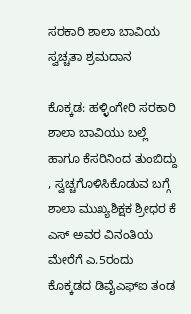ಸರಕಾರಿ ಶಾಲಾ ಬಾವಿಯ ಸ್ವಚ್ಚತಾ ಶ್ರಮದಾನ

ಕೊಕ್ಕಡ: ಹಳ್ಳಿಂಗೇರಿ ಸರಕಾರಿ ಶಾಲಾ ಬಾವಿಯು ಬಲ್ಲೆ ಹಾಗೂ ಕೆಸರಿನಿಂದ ತುಂಬಿದ್ದು , ಸ್ವಚ್ಚಗೊಳಿಸಿಕೊಡುವ ಬಗ್ಗೆ ಶಾಲಾ ಮುಖ್ಯಶಿಕ್ಷಕ ಶ್ರೀಧರ ಕೆ ಎಸ್ ಅವರ ವಿನಂತಿಯ ಮೇರೆಗೆ ಎ.5ರಂದು ಕೊಕ್ಕಡದ ಡಿವೈಎಫ್ಐ ತಂಡ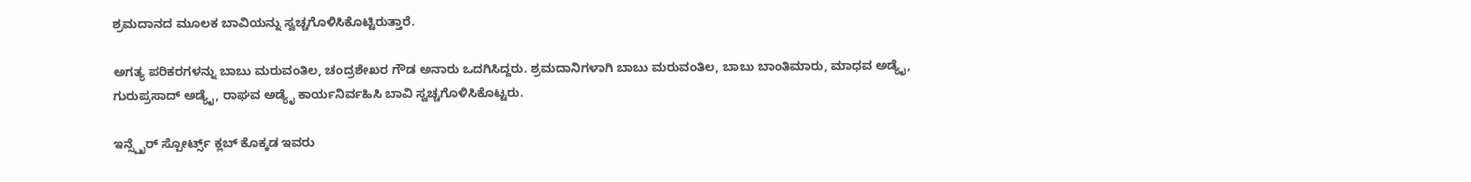ಶ್ರಮದಾನದ ಮೂಲಕ ಬಾವಿಯನ್ನು ಸ್ವಚ್ಚಗೊಳಿಸಿಕೊಟ್ಟಿರುತ್ತಾರೆ.

ಅಗತ್ಯ ಪರಿಕರಗಳನ್ನು ಬಾಬು ಮರುವಂತಿಲ, ಚಂದ್ರಶೇಖರ ಗೌಡ ಅನಾರು ಒದಗಿಸಿದ್ದರು. ಶ್ರಮದಾನಿಗಳಾಗಿ ಬಾಬು ಮರುವಂತಿಲ, ಬಾಬು ಬಾಂತಿಮಾರು, ಮಾಧವ ಅಡ್ಯೈ, ಗುರುಪ್ರಸಾದ್ ಅಡ್ಯೈ, ರಾಘವ ಅಡ್ಯೈ ಕಾರ್ಯನಿರ್ವಹಿಸಿ ಬಾವಿ ಸ್ವಚ್ಚಗೊಳಿಸಿಕೊಟ್ಟರು.

ಇನ್ಸ್ಪೈರ್ ಸ್ಪೋರ್ಟ್ಸ್ ಕ್ಲಬ್ ಕೊಕ್ಕಡ ಇವರು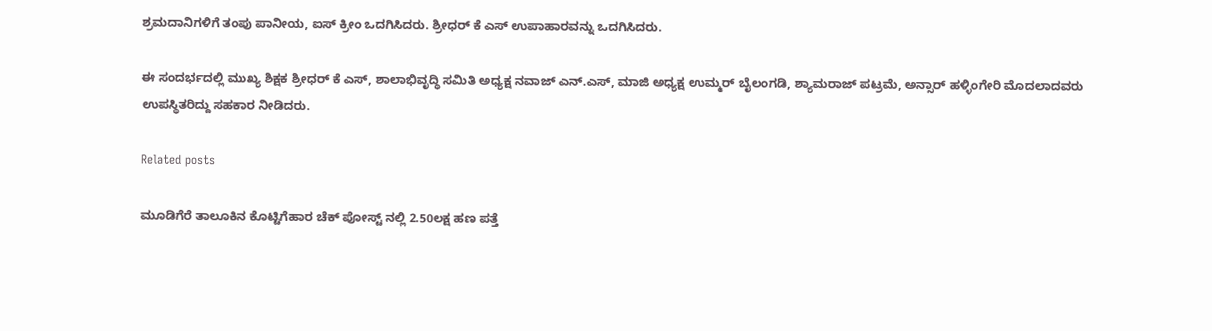ಶ್ರಮದಾನಿಗಳಿಗೆ ತಂಪು ಪಾನೀಯ, ಐಸ್ ಕ್ರೀಂ ಒದಗಿಸಿದರು. ಶ್ರೀಧರ್ ಕೆ ಎಸ್ ಉಪಾಹಾರವ‌ನ್ನು ಒದಗಿಸಿದರು.

ಈ ಸಂದರ್ಭದಲ್ಲಿ ಮುಖ್ಯ ಶಿಕ್ಷಕ ಶ್ರೀಧರ್ ಕೆ ಎಸ್, ಶಾಲಾಭಿವೃದ್ಧಿ ಸಮಿತಿ ಅಧ್ಯಕ್ಷ ನವಾಜ್ ಎನ್.ಎಸ್, ಮಾಜಿ ಅಧ್ಯಕ್ಷ ಉಮ್ಮರ್ ಬೈಲಂಗಡಿ, ಶ್ಯಾಮರಾಜ್ ಪಟ್ರಮೆ, ಅನ್ಸಾರ್ ಹಳ್ಳಿಂಗೇರಿ ಮೊದಲಾದವರು ಉಪಸ್ಥಿತರಿದ್ದು ಸಹಕಾರ ನೀಡಿದರು.

Related posts

ಮೂಡಿಗೆರೆ ತಾಲೂಕಿನ ಕೊಟ್ಟಿಗೆಹಾರ ಚೆಕ್ ಪೋಸ್ಟ್ ನಲ್ಲಿ 2.50ಲಕ್ಷ ಹಣ ಪತ್ತೆ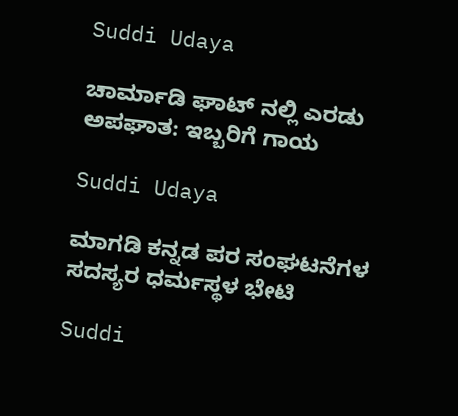Suddi Udaya

ಚಾರ್ಮಾಡಿ ಘಾಟ್ ನಲ್ಲಿ ಎರಡು ಅಪಘಾತ: ಇಬ್ಬರಿಗೆ ಗಾಯ

Suddi Udaya

ಮಾಗಡಿ ಕನ್ನಡ ಪರ ಸಂಘಟನೆಗಳ ಸದಸ್ಯರ ಧರ್ಮಸ್ಥಳ ಭೇಟಿ

Suddi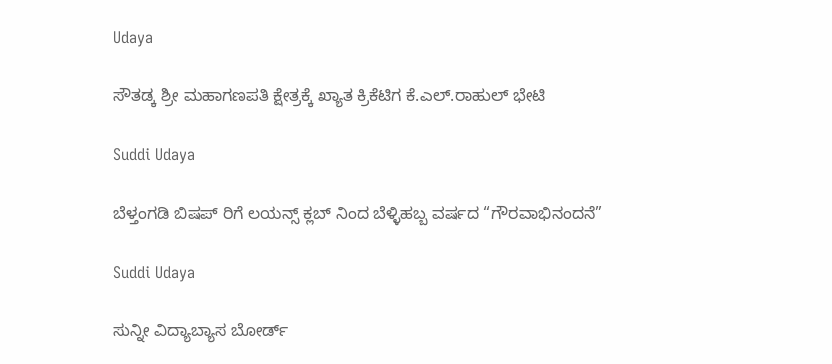Udaya

ಸೌತಡ್ಕ ಶ್ರೀ ಮಹಾಗಣಪತಿ ಕ್ಷೇತ್ರಕ್ಕೆ ಖ್ಯಾತ ಕ್ರಿಕೆಟಿಗ ಕೆ.ಎಲ್.ರಾಹುಲ್ ಭೇಟಿ

Suddi Udaya

ಬೆಳ್ತಂಗಡಿ ಬಿಷಪ್ ರಿಗೆ ಲಯನ್ಸ್ ಕ್ಲಬ್ ನಿಂದ ಬೆಳ್ಳಿಹಬ್ಬ ವರ್ಷದ “ಗೌರವಾಭಿನಂದನೆ”

Suddi Udaya

ಸುನ್ನೀ ವಿದ್ಯಾಬ್ಯಾಸ ಬೋರ್ಡ್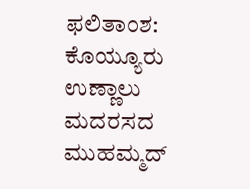ಫಲಿತಾಂಶ: ಕೊಯ್ಯೂರು ಉಣ್ಣಾಲು ಮದರಸದ ಮುಹಮ್ಮದ್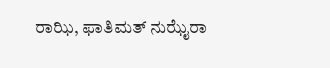ರಾಝಿ, ಫಾತಿಮತ್ ನುಝೈರಾ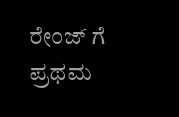ರೇಂಜ್ ಗೆ ಪ್ರಥಮ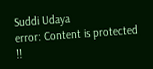Suddi Udaya
error: Content is protected !!